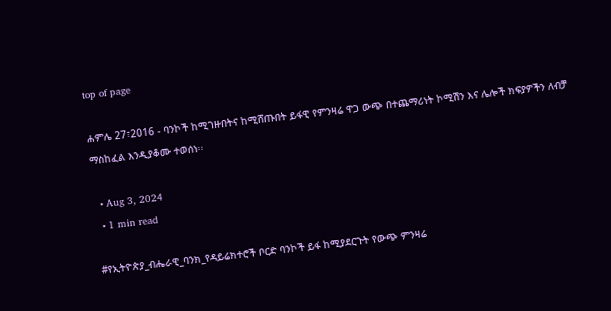top of page

ሐምሌ 27፣2016 - ባንኮች ከሚገዙበትና ከሚሸጡበት ይፋዊ የምንዛሬ ዋጋ ውጭ በተጨማሪነት ኮሚሽን እና ሌሎች ክፍያዎችን ለብቻ ማስከፈል እንዲያቆሙ ተወሰነ፡፡

  • Aug 3, 2024
  • 1 min read

#የኢትዮጵያ_ብሔራዊ_ባንክ_የዳይሬክተሮች ቦርድ ባንኮች ይፋ ከሚያደርጉት የውጭ ምንዛሬ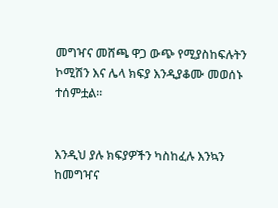መግዣና መሸጫ ዋጋ ውጭ የሚያስከፍሉትን ኮሚሽን እና ሌላ ክፍያ እንዲያቆሙ መወሰኑ ተሰምቷል፡፡


እንዲህ ያሉ ክፍያዎችን ካስከፈሉ እንኳን ከመግዣና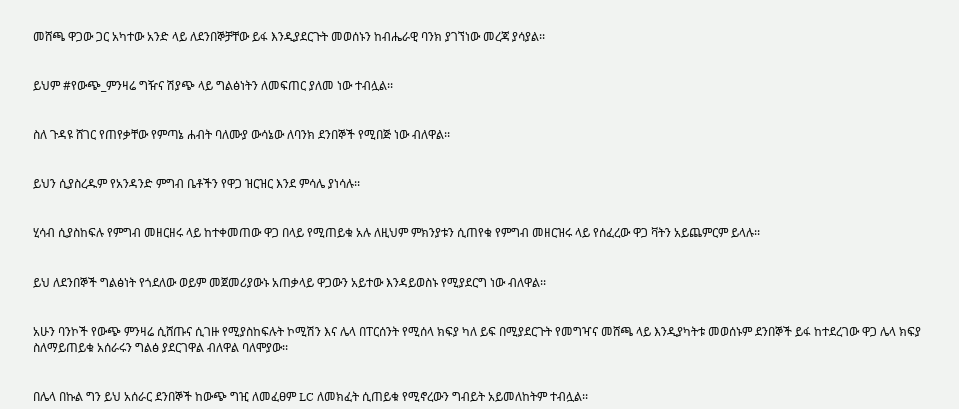መሸጫ ዋጋው ጋር አካተው አንድ ላይ ለደንበኞቻቸው ይፋ እንዲያደርጉት መወሰኑን ከብሔራዊ ባንክ ያገኘነው መረጃ ያሳያል፡፡


ይህም #የውጭ_ምንዛሬ ግዥና ሽያጭ ላይ ግልፅነትን ለመፍጠር ያለመ ነው ተብሏል፡፡


ስለ ጉዳዩ ሸገር የጠየቃቸው የምጣኔ ሐብት ባለሙያ ውሳኔው ለባንክ ደንበኞች የሚበጅ ነው ብለዋል፡፡


ይህን ሲያስረዱም የአንዳንድ ምግብ ቤቶችን የዋጋ ዝርዝር እንደ ምሳሌ ያነሳሉ፡፡


ሂሳብ ሲያስከፍሉ የምግብ መዘርዘሩ ላይ ከተቀመጠው ዋጋ በላይ የሚጠይቁ አሉ ለዚህም ምክንያቱን ሲጠየቁ የምግብ መዘርዝሩ ላይ የሰፈረው ዋጋ ቫትን አይጨምርም ይላሉ፡፡


ይህ ለደንበኞች ግልፅነት የጎደለው ወይም መጀመሪያውኑ አጠቃላይ ዋጋውን አይተው እንዳይወስኑ የሚያደርግ ነው ብለዋል፡፡


አሁን ባንኮች የውጭ ምንዛሬ ሲሸጡና ሲገዙ የሚያስከፍሉት ኮሚሽን እና ሌላ በፐርሰንት የሚሰላ ክፍያ ካለ ይፍ በሚያደርጉት የመግዣና መሸጫ ላይ እንዲያካትቱ መወሰኑም ደንበኞች ይፋ ከተደረገው ዋጋ ሌላ ክፍያ ስለማይጠይቁ አሰራሩን ግልፅ ያደርገዋል ብለዋል ባለሞያው፡፡


በሌላ በኩል ግን ይህ አሰራር ደንበኞች ከውጭ ግዢ ለመፈፀም LC ለመክፈት ሲጠይቁ የሚኖረውን ግብይት አይመለከትም ተብሏል፡፡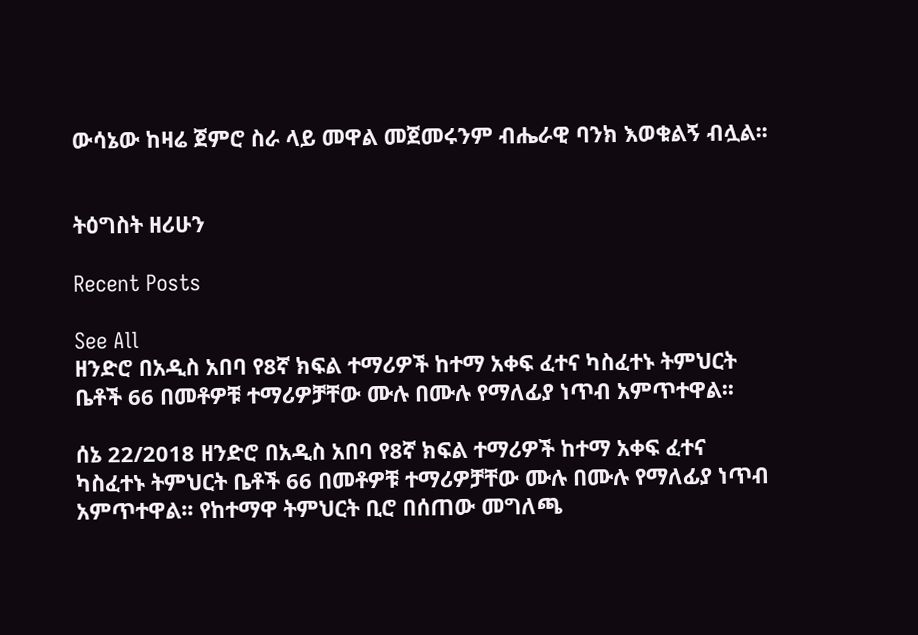ውሳኔው ከዛሬ ጀምሮ ስራ ላይ መዋል መጀመሩንም ብሔራዊ ባንክ እወቁልኝ ብሏል፡፡


ትዕግስት ዘሪሁን

Recent Posts

See All
ዘንድሮ በአዲስ አበባ የ8ኛ ክፍል ተማሪዎች ከተማ አቀፍ ፈተና ካስፈተኑ ትምህርት ቤቶች 66 በመቶዎቹ ተማሪዎቻቸው ሙሉ በሙሉ የማለፊያ ነጥብ አምጥተዋል፡፡

ሰኔ 22/2018 ዘንድሮ በአዲስ አበባ የ8ኛ ክፍል ተማሪዎች ከተማ አቀፍ ፈተና ካስፈተኑ ትምህርት ቤቶች 66 በመቶዎቹ ተማሪዎቻቸው ሙሉ በሙሉ የማለፊያ ነጥብ አምጥተዋል፡፡ የከተማዋ ትምህርት ቢሮ በሰጠው መግለጫ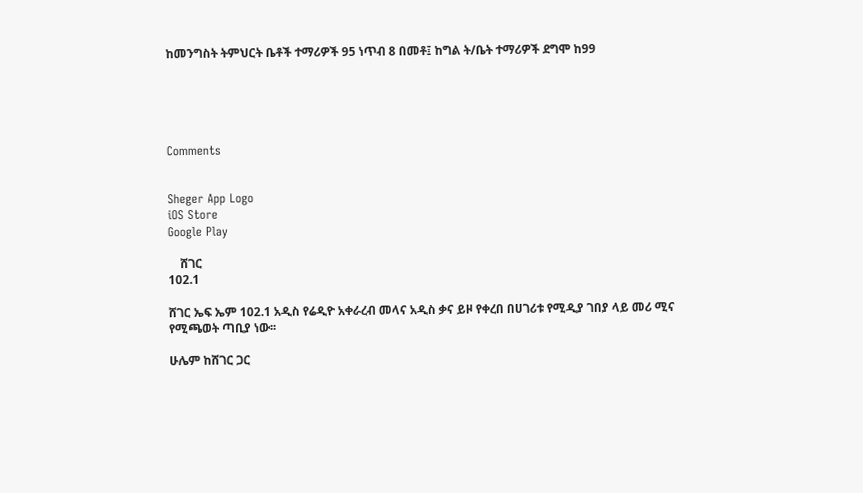ከመንግስት ትምህርት ቤቶች ተማሪዎች 95 ነጥብ 8 በመቶ፤ ከግል ት/ቤት ተማሪዎች ደግሞ ከ99





Comments


Sheger App Logo
iOS Store
Google Play

    ሸገር
102.1

ሸገር ኤፍ ኤም 102.1 አዲስ የሬዲዮ አቀራረብ መላና አዲስ ቃና ይዞ የቀረበ በሀገሪቱ የሚዲያ ገበያ ላይ መሪ ሚና የሚጫወት ጣቢያ ነው፡፡

ሁሌም ከሸገር ጋር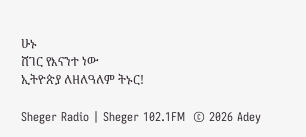ሁኑ
ሸገር የእናንተ ነው
ኢትዮጵያ ለዘለዓለም ትኑር!

Sheger Radio | Sheger 102.1FM  © 2026 Adey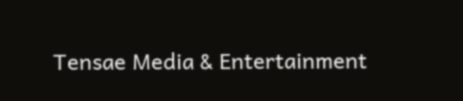Tensae Media & Entertainment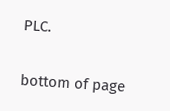PLC.

bottom of page